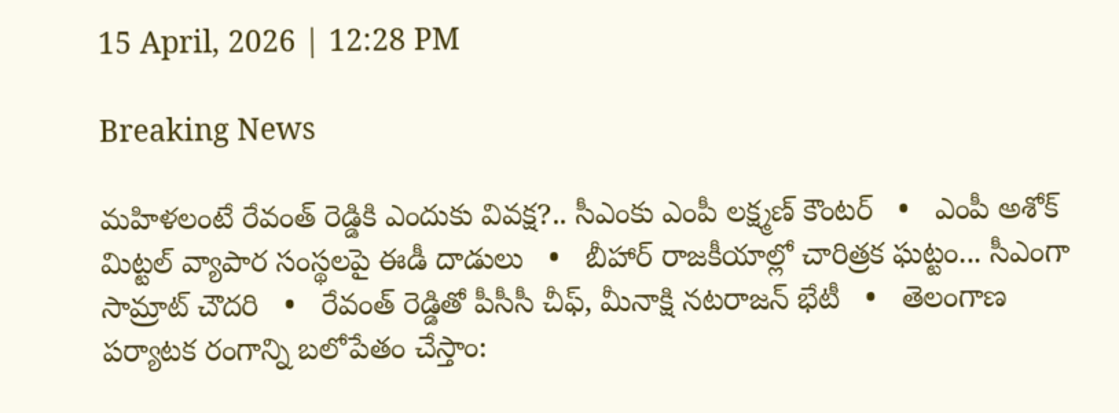15 April, 2026 | 12:28 PM

Breaking News

మహిళలంటే రేవంత్ రెడ్డికి ఎందుకు వివక్ష?.. సీఎంకు ఎంపీ లక్ష్మణ్ కౌంటర్   •   ఎంపీ అశోక్ మిట్టల్‌ వ్యాపార సంస్థలపై ఈడీ దాడులు   •   బీహార్ రాజకీయాల్లో చారిత్రక ఘట్టం... సీఎంగా సామ్రాట్‌ చౌదరి   •   రేవంత్‌ రెడ్డితో పీసీసీ చీఫ్, మీనాక్షి నటరాజన్ భేటీ   •   తెలంగాణ పర్యాటక రంగాన్ని బలోపేతం చేస్తాం: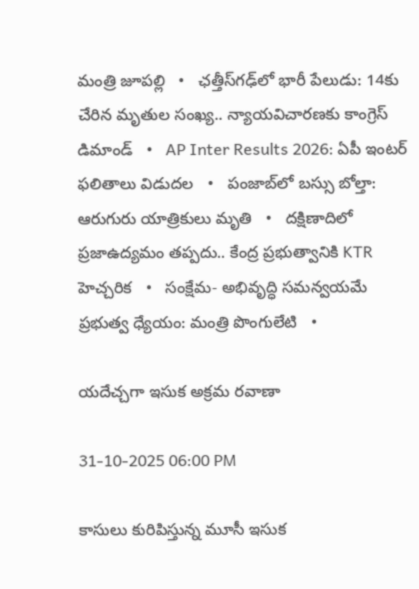మంత్రి జూపల్లి   •   ఛత్తీస్‌గఢ్‌లో భారీ పేలుడు: 14కు చేరిన మృతుల సంఖ్య.. న్యాయవిచారణకు కాంగ్రెస్ డిమాండ్   •   AP Inter Results 2026: ఏపీ ఇంటర్ ఫలితాలు విడుదల   •   పంజాబ్‌లో బస్సు బోల్తా: ఆరుగురు యాత్రికులు మృతి   •   దక్షిణాదిలో ప్రజాఉద్యమం తప్పదు.. కేంద్ర ప్రభుత్వానికి KTR హెచ్చరిక   •   సంక్షేమ- అభివృద్ధి సమన్వయమే ప్రభుత్వ ధ్యేయం: మంత్రి పొంగులేటి   •

యదేచ్చగా ఇసుక అక్రమ రవాణా

31-10-2025 06:00 PM

కాసులు కురిపిస్తున్న మూసీ ఇసుక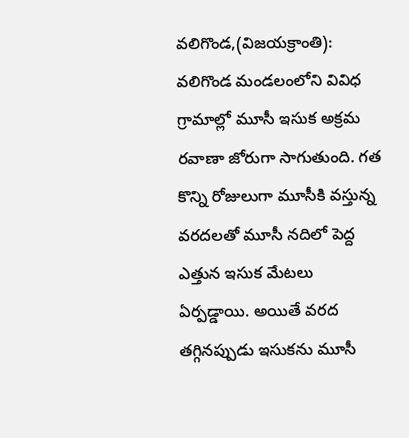వలిగొండ,(విజయక్రాంతి): వలిగొండ మండలంలోని వివిధ గ్రామాల్లో మూసీ ఇసుక అక్రమ రవాణా జోరుగా సాగుతుంది. గత కొన్ని రోజులుగా మూసీకి వస్తున్న వరదలతో మూసీ నదిలో పెద్ద ఎత్తున ఇసుక మేటలు ఏర్పడ్డాయి. అయితే వరద తగ్గినప్పుడు ఇసుకను మూసీ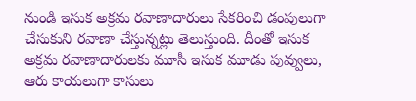నుండి ఇసుక అక్రమ రవాణాదారులు సేకరించి డంపులుగా చేసుకుని రవాణా చేస్తున్నట్లు తెలుస్తుంది. దీంతో ఇసుక అక్రమ రవాణాదారులకు మూసీ ఇసుక మూడు పువ్వులు, ఆరు కాయలుగా కాసులు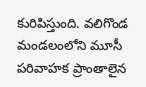కురిపిస్తుంది. వలిగొండ మండలంలోని మూసీ పరివాహక ప్రాంతాలైన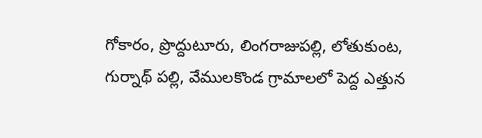గోకారం, ప్రొద్దుటూరు, లింగరాజుపల్లి, లోతుకుంట, గుర్నాథ్ పల్లి, వేములకొండ గ్రామాలలో పెద్ద ఎత్తున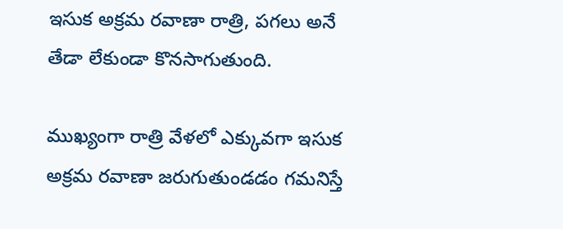ఇసుక అక్రమ రవాణా రాత్రి, పగలు అనే తేడా లేకుండా కొనసాగుతుంది.

ముఖ్యంగా రాత్రి వేళలో ఎక్కువగా ఇసుక అక్రమ రవాణా జరుగుతుండడం గమనిస్తే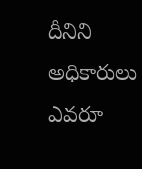దీనిని అధికారులు ఎవరూ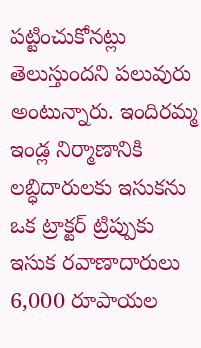పట్టించుకోనట్లు తెలుస్తుందని పలువురు అంటున్నారు. ఇందిరమ్మ ఇండ్ల నిర్మాణానికి  లబ్ధిదారులకు ఇసుకను ఒక ట్రాక్టర్ ట్రిప్పుకు ఇసుక రవాణాదారులు 6,000 రూపాయల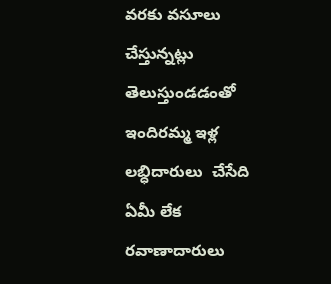వరకు వసూలు చేస్తున్నట్లు తెలుస్తుండడంతో  ఇందిరమ్మ ఇళ్ల లబ్ధిదారులు  చేసేది ఏమీ లేక రవాణాదారులు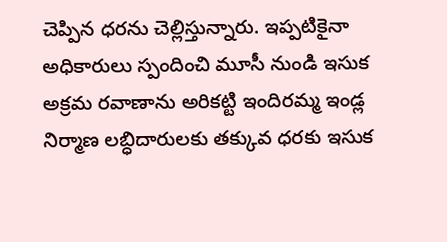చెప్పిన ధరను చెల్లిస్తున్నారు. ఇప్పటికైనా అధికారులు స్పందించి మూసీ నుండి ఇసుక అక్రమ రవాణాను అరికట్టి ఇందిరమ్మ ఇండ్ల నిర్మాణ లబ్ధిదారులకు తక్కువ ధరకు ఇసుక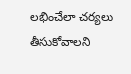లభించేలా చర్యలు తీసుకోవాలని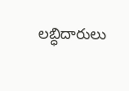లబ్ధిదారులు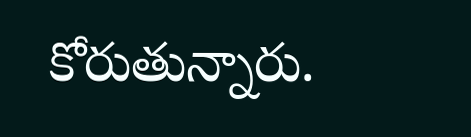కోరుతున్నారు.